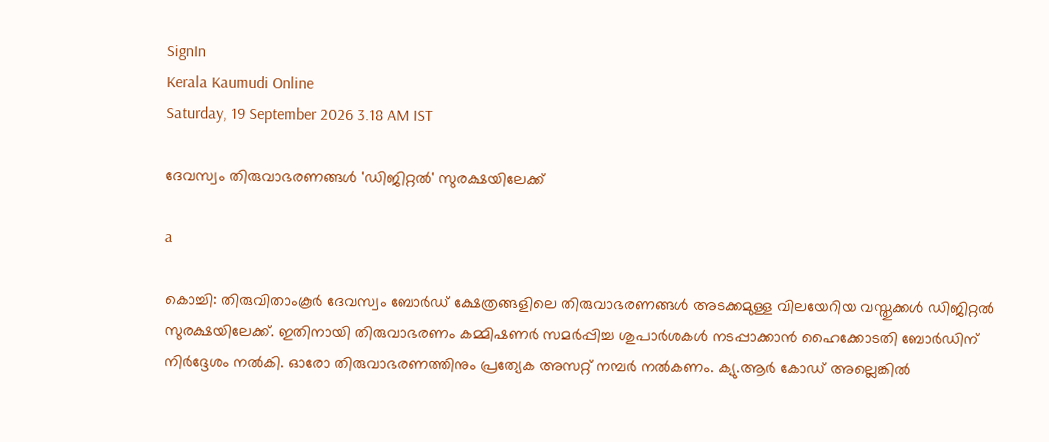SignIn
Kerala Kaumudi Online
Saturday, 19 September 2026 3.18 AM IST

ദേവസ്വം തിരുവാഭരണങ്ങൾ 'ഡിജിറ്റൽ' സുരക്ഷയിലേക്ക്

a

കൊച്ചി: തിരുവിതാംകൂർ ദേവസ്വം ബോർഡ് ക്ഷേത്രങ്ങളിലെ തിരുവാഭരണങ്ങൾ അടക്കമുള്ള വിലയേറിയ വസ്തുക്കൾ ഡിജിറ്റൽ സുരക്ഷയിലേക്ക്. ഇതിനായി തിരുവാഭരണം കമ്മിഷണർ സമർപ്പിച്ച ശുപാർശകൾ നടപ്പാക്കാൻ ഹൈക്കോടതി ബോർഡിന് നിർദ്ദേശം നൽകി. ഓരോ തിരുവാഭരണത്തിനും പ്രത്യേക അസറ്റ് നമ്പർ നൽകണം. ക്യു.ആർ കോഡ് അല്ലെങ്കിൽ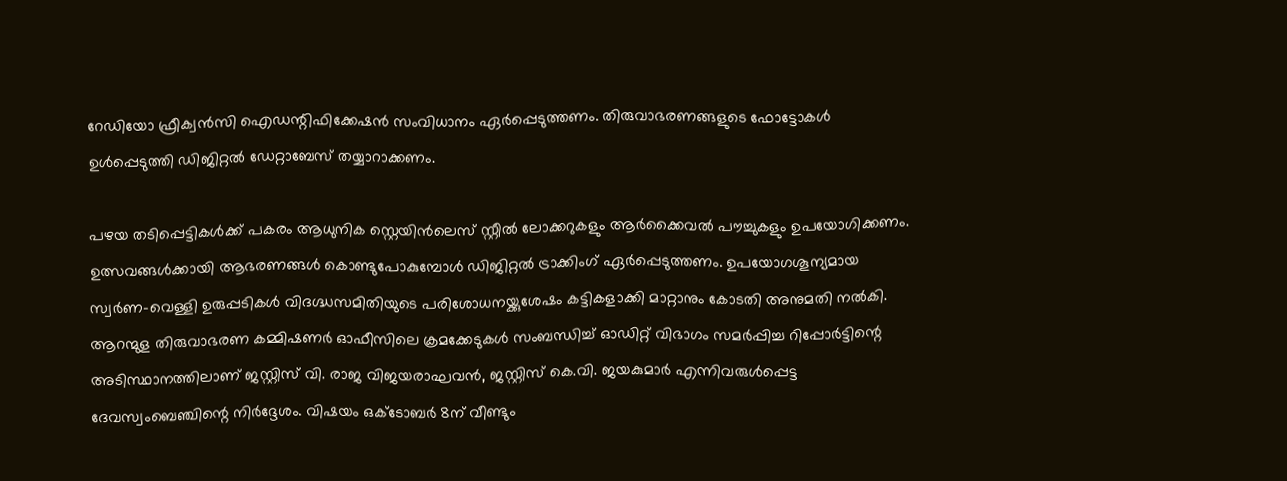റേഡിയോ ഫ്രീക്വൻസി ഐഡന്റിഫിക്കേഷൻ സംവിധാനം ഏർപ്പെടുത്തണം. തിരുവാഭരണങ്ങളുടെ ഫോട്ടോകൾ ഉൾപ്പെടുത്തി ഡിജിറ്റൽ ഡേറ്റാബേസ് തയ്യാറാക്കണം.

പഴയ തടിപ്പെട്ടികൾക്ക് പകരം ആധുനിക സ്റ്റെയിൻലെസ് സ്റ്റീൽ ലോക്കറുകളും ആർക്കൈവൽ പൗച്ചുകളും ഉപയോഗിക്കണം. ഉത്സവങ്ങൾക്കായി ആഭരണങ്ങൾ കൊണ്ടുപോകുമ്പോൾ ഡിജിറ്റൽ ട്രാക്കിംഗ് ഏർപ്പെടുത്തണം. ഉപയോഗശൂന്യമായ സ്വർണ-വെള്ളി ഉരുപ്പടികൾ വിദഗ്ദ്ധസമിതിയുടെ പരിശോധനയ്ക്കുശേഷം കട്ടികളാക്കി മാറ്റാനും കോടതി അനുമതി നൽകി. ആറന്മുള തിരുവാഭരണ കമ്മിഷണർ ഓഫീസിലെ ക്രമക്കേടുകൾ സംബന്ധിച്ച് ഓഡിറ്റ് വിഭാഗം സമർപ്പിച്ച റിപ്പോർട്ടിന്റെ അടിസ്ഥാനത്തിലാണ് ജസ്റ്റിസ് വി. രാജ വിജയരാഘവൻ, ജസ്റ്റിസ് കെ.വി. ജയകുമാർ എന്നിവരുൾപ്പെട്ട ദേവസ്വംബെ‌ഞ്ചിന്റെ നിർദ്ദേശം. വിഷയം ഒക്ടോബർ 8ന് വീണ്ടും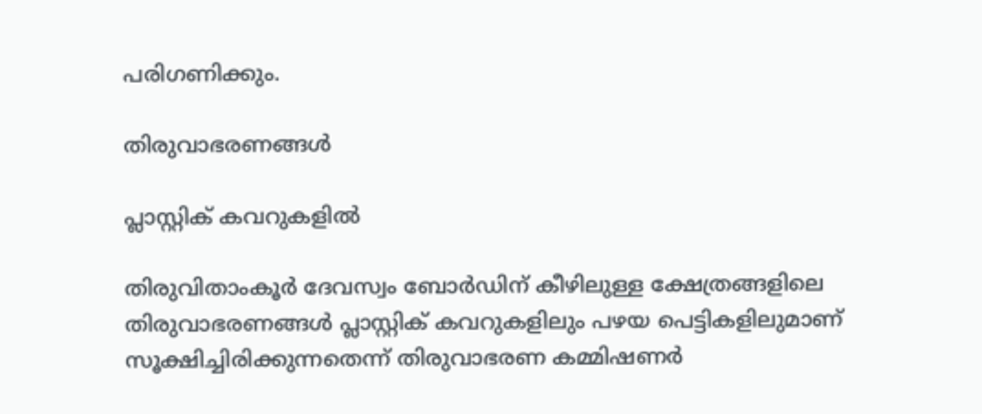പരിഗണിക്കും.

തിരുവാഭരണങ്ങൾ

പ്ലാസ്റ്റിക് കവറുകളിൽ

തിരുവിതാംകൂർ ദേവസ്വം ബോർഡിന് കീഴിലുള്ള ക്ഷേത്രങ്ങളിലെ തിരുവാഭരണങ്ങൾ പ്ലാസ്റ്റിക് കവറുകളിലും പഴയ പെട്ടികളിലുമാണ് സൂക്ഷിച്ചിരിക്കുന്നതെന്ന് തിരുവാഭരണ കമ്മിഷണർ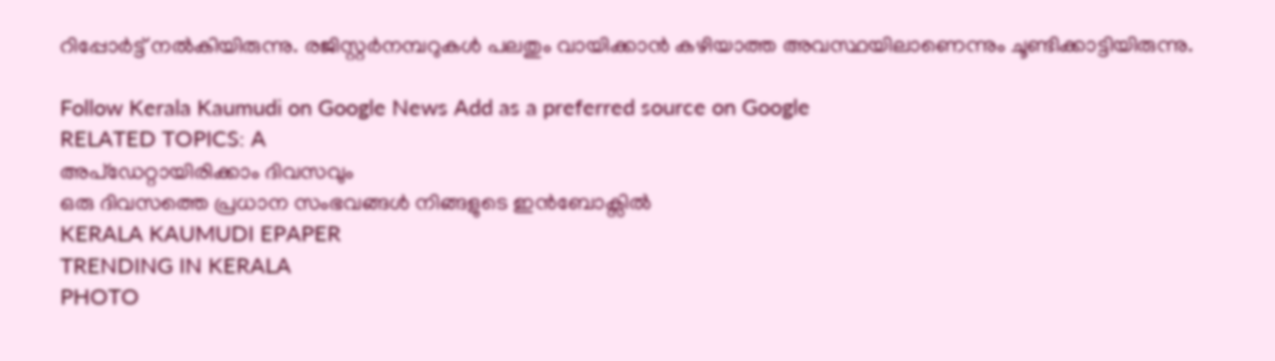റിപ്പോർട്ട് നൽകിയിരുന്നു. രജിസ്റ്റർനമ്പറുകൾ പലതും വായിക്കാൻ കഴിയാത്ത അവസ്ഥയിലാണെന്നും ചൂണ്ടിക്കാട്ടിയിരുന്നു.

Follow Kerala Kaumudi on Google News Add as a preferred source on Google
RELATED TOPICS: A
അപ്ഡേറ്റായിരിക്കാം ദിവസവും
ഒരു ദിവസത്തെ പ്രധാന സംഭവങ്ങൾ നിങ്ങളുടെ ഇൻബോക്സിൽ
KERALA KAUMUDI EPAPER
TRENDING IN KERALA
PHOTO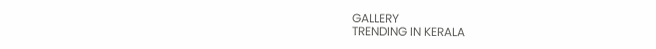GALLERY
TRENDING IN KERALA